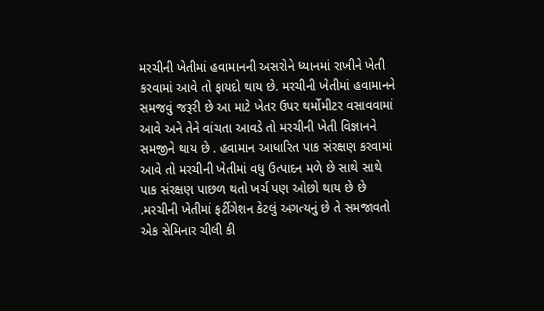મરચીની ખેતીમાં હવામાનની અસરોને ધ્યાનમાં રાખીને ખેતી કરવામાં આવે તો ફાયદો થાય છે. મરચીની ખેતીમાં હવામાનને સમજવું જરૂરી છે આ માટે ખેતર ઉપર થર્મોમીટર વસાવવામાં આવે અને તેને વાંચતા આવડે તો મરચીની ખેતી વિજ્ઞાનને સમજીને થાય છે . હવામાન આધારિત પાક સંરક્ષણ કરવામાં આવે તો મરચીની ખેતીમાં વધુ ઉત્પાદન મળે છે સાથે સાથે પાક સંરક્ષણ પાછળ થતો ખર્ચ પણ ઓછો થાય છે છે .મરચીની ખેતીમાં ફર્ટીગેશન કેટલું અગત્યનું છે તે સમજાવતો એક સેમિનાર ચીલી કી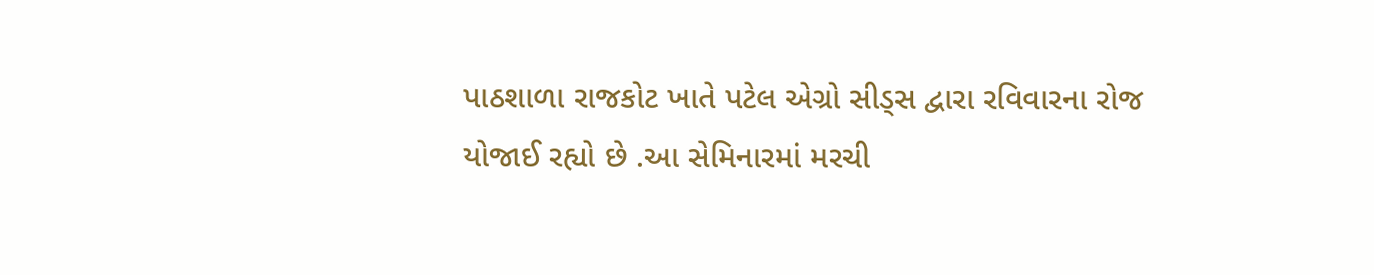પાઠશાળા રાજકોટ ખાતે પટેલ એગ્રો સીડ્સ દ્વારા રવિવારના રોજ યોજાઈ રહ્યો છે .આ સેમિનારમાં મરચી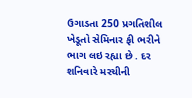ઉગાડતા 250 પ્રગતિશીલ ખેડૂતો સેમિનાર ફી ભરીને ભાગ લઇ રહ્યા છે . દર શનિવારે મરચીની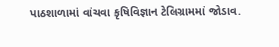પાઠશાળામાં વાંચવા કૃષિવિજ્ઞાન ટેલિગ્રામમાં જોડાવ.